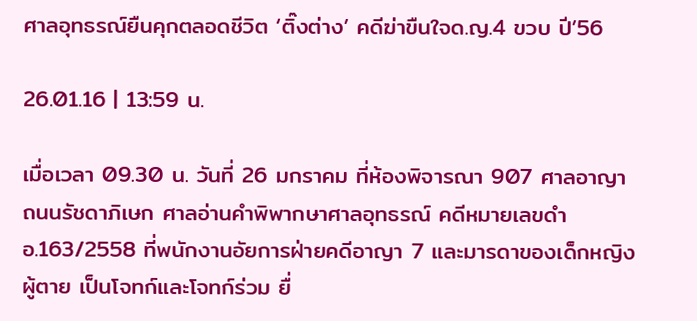ศาลอุทธรณ์ยืนคุกตลอดชีวิต ‘ติ๊งต่าง’ คดีฆ่าขืนใจด.ญ.4 ขวบ ปี’56

26.01.16 | 13:59 น.

เมื่อเวลา 09.30 น. วันที่ 26 มกราคม ที่ห้องพิจารณา 907 ศาลอาญา ถนนรัชดาภิเษก ศาลอ่านคำพิพากษาศาลอุทธรณ์ คดีหมายเลขดำ อ.163/2558 ที่พนักงานอัยการฝ่ายคดีอาญา 7 และมารดาของเด็กหญิงผู้ตาย เป็นโจทก์และโจทก์ร่วม ยื่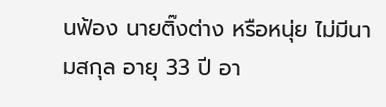นฟ้อง นายติ๊งต่าง หรือหนุ่ย ไม่มีนามสกุล อายุ 33 ปี อา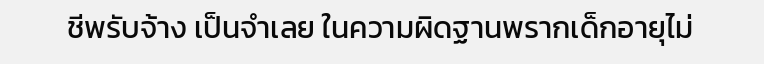ชีพรับจ้าง เป็นจำเลย ในความผิดฐานพรากเด็กอายุไม่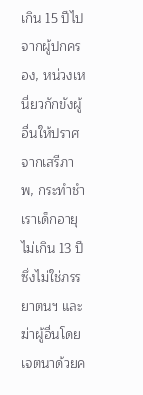เกิน 15 ปีไปจากผู้ปกครอง, หน่วงเหนี่ยวกักขังผู้อื่นให้ปราศจากเสรีภาพ, กระทำชำเราเด็กอายุไม่เกิน 13 ปีซึ่งไม่ใช่ภรรยาตนฯ และฆ่าผู้อื่นโดยเจตนาด้วยค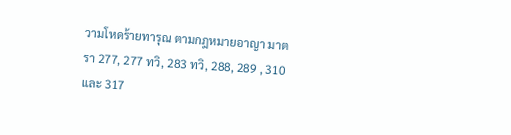วามโหดร้ายทารุณ ตามกฎหมายอาญา มาตรา 277, 277 ทวิ, 283 ทวิ, 288, 289 , 310 และ 317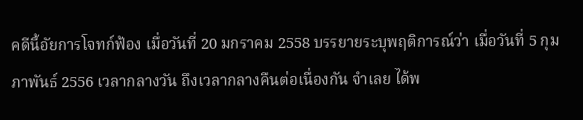คดีนี้อัยการโจทก์ฟ้อง เมื่อวันที่ 20 มกราคม 2558 บรรยายระบุพฤติการณ์ว่า เมื่อวันที่ 5 กุมภาพันธ์ 2556 เวลากลางวัน ถึงเวลากลางคืนต่อเนื่องกัน จำเลย ได้พ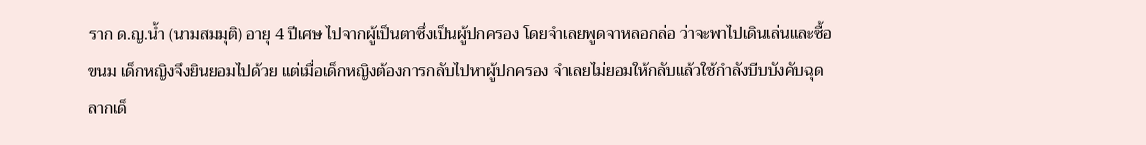ราก ด.ญ.น้ำ (นามสมมุติ) อายุ 4 ปีเศษ ไปจากผู้เป็นตาซึ่งเป็นผู้ปกครอง โดยจำเลยพูดจาหลอกล่อ ว่าจะพาไปเดินเล่นและซื้อขนม เด็กหญิงจึงยินยอมไปด้วย แต่เมื่อเด็กหญิงต้องการกลับไปหาผู้ปกครอง จำเลยไม่ยอมให้กลับแล้วใช้กำลังบีบบังคับฉุดลากเด็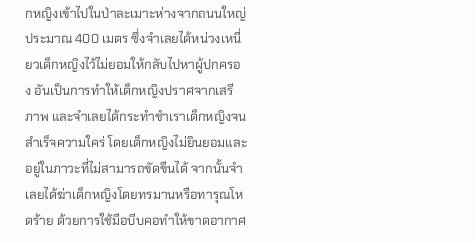กหญิงเข้าไปในป่าละเมาะห่างจากถนนใหญ่ประมาณ 400 เมตร ซึ่งจำเลยได้หน่วงเหนี่ยวเด็กหญิงไว้ไม่ยอมให้กลับไปหาผู้ปกครอง อันเป็นการทำให้เด็กหญิงปราศจากเสรีภาพ และจำเลยได้กระทำชำเราเด็กหญิงจนสำเร็จความใคร่ โดยเด็กหญิงไม่ยินยอมและอยู่ในภาวะที่ไม่สามารถขัดขืนได้ จากนั้นจำเลยได้ฆ่าเด็กหญิงโดยทรมานหรือทารุณโหดร้าย ด้วยการใช้มือบีบคอทำให้ขาดอากาศ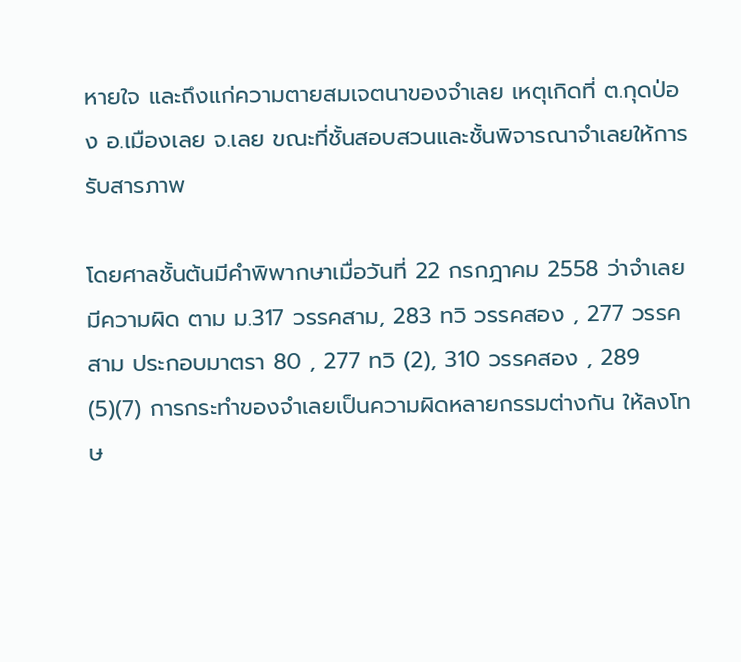หายใจ และถึงแก่ความตายสมเจตนาของจำเลย เหตุเกิดที่ ต.กุดป่อง อ.เมืองเลย จ.เลย ขณะที่ชั้นสอบสวนและชั้นพิจารณาจำเลยให้การรับสารภาพ

โดยศาลชั้นต้นมีคำพิพากษาเมื่อวันที่ 22 กรกฎาคม 2558 ว่าจำเลย มีความผิด ตาม ม.317 วรรคสาม, 283 ทวิ วรรคสอง , 277 วรรคสาม ประกอบมาตรา 80 , 277 ทวิ (2), 310 วรรคสอง , 289 (5)(7) การกระทำของจำเลยเป็นความผิดหลายกรรมต่างกัน ให้ลงโทษ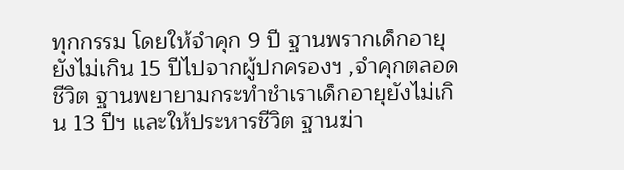ทุกกรรม โดยให้จำคุก 9 ปี ฐานพรากเด็กอายุยังไม่เกิน 15 ปีไปจากผู้ปกครองฯ ,จำคุกตลอดชีวิต ฐานพยายามกระทำชำเราเด็กอายุยังไม่เกิน 13 ปีฯ และให้ประหารชีวิต ฐานฆ่า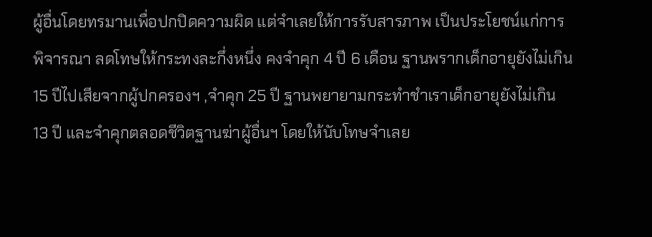ผู้อื่นโดยทรมานเพื่อปกปิดความผิด แต่จำเลยให้การรับสารภาพ เป็นประโยชน์แก่การพิจารณา ลดโทษให้กระทงละกึ่งหนึ่ง คงจำคุก 4 ปี 6 เดือน ฐานพรากเด็กอายุยังไม่เกิน 15 ปีไปเสียจากผู้ปกครองฯ ,จำคุก 25 ปี ฐานพยายามกระทำชำเราเด็กอายุยังไม่เกิน 13 ปี และจำคุกตลอดชีวิตฐานฆ่าผู้อื่นฯ โดยให้นับโทษจำเลย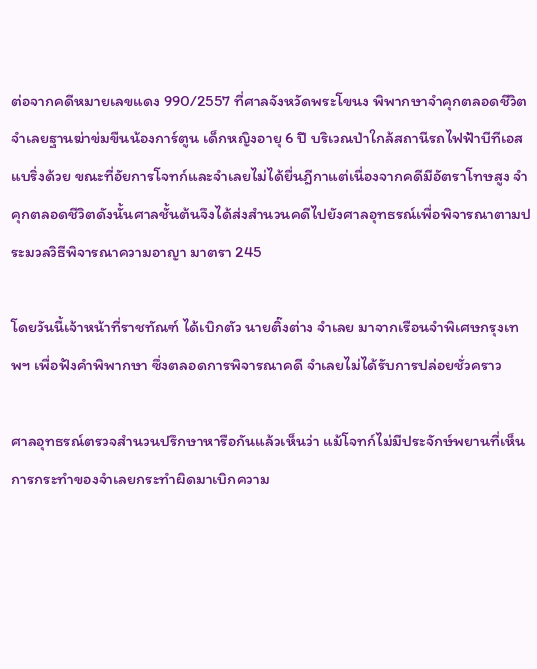ต่อจากคดีหมายเลขแดง 990/2557 ที่ศาลจังหวัดพระโขนง พิพากษาจำคุกตลอดชีวิต จำเลยฐานฆ่าข่มขืนน้องการ์ตูน เด็กหญิงอายุ 6 ปี บริเวณป่าใกล้สถานีรถไฟฟ้าบีทีเอสแบริ่งด้วย ขณะที่อัยการโจทก์และจำเลยไม่ได้ยื่นฎีกาแต่เนื่องจากคดีมีอัตราโทษสูง จำคุกตลอดชีวิตดังนั้นศาลชั้นต้นจึงได้ส่งสำนวนคดีไปยังศาลอุทธรณ์เพื่อพิจารณาตามประมวลวิธีพิจารณาความอาญา มาตรา 245

โดยวันนี้เจ้าหน้าที่ราชทัณฑ์ ได้เบิกตัว นายติ๊งต่าง จำเลย มาจากเรือนจำพิเศษกรุงเทพฯ เพื่อฟังคำพิพากษา ซึ่งตลอดการพิจารณาคดี จำเลยไม่ได้รับการปล่อยชั่วคราว

ศาลอุทธรณ์ตรวจสำนวนปรึกษาหารือกันแล้วเห็นว่า แม้โจทก์ไม่มีประจักษ์พยานที่เห็นการกระทำของจำเลยกระทำผิดมาเบิกความ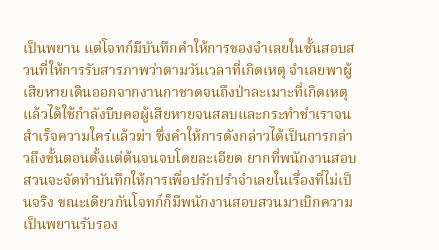เป็นพยาน แต่โจทก์มีบันทึกคำให้การของจำเลยในชั้นสอบสวนที่ให้การรับสารภาพว่าตามวันเวลาที่เกิดเหตุ จำเลยพาผู้เสียหายเดินออกจากงานกาชาดจนถึงป่าละเมาะที่เกิดเหตุแล้วได้ใช้กำลังบีบคอผู้เสียหายจนสลบและกระทำชำเราจนสำเร็จความใคร่แล้วฆ่า ซึ่งคำให้การดังกล่าวได้เป็นการกล่าวถึงขั้นตอนตั้งแต่ต้นจนจบโดยละเอียด ยากที่พนักงานสอบสวนจะจัดทำบันทึกให้การเพื่อปรักปรำจำเลยในเรื่องที่ไม่เป็นจริง ขณะเดียวกันโจทก์ก็มีพนักงานสอบสวนมาเบิกความเป็นพยานรับรอง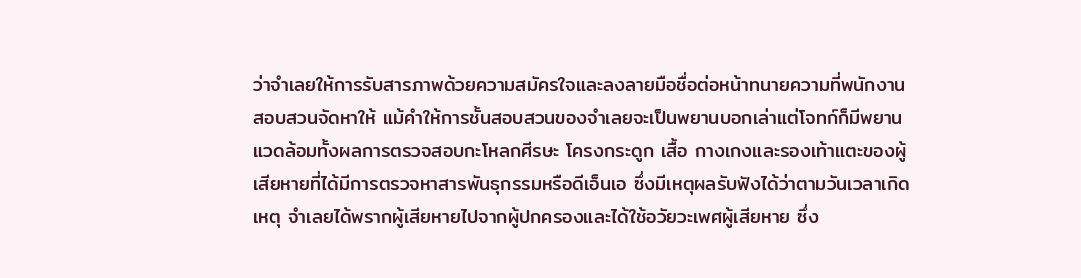ว่าจำเลยให้การรับสารภาพด้วยความสมัครใจและลงลายมือชื่อต่อหน้าทนายความที่พนักงานสอบสวนจัดหาให้ แม้คำให้การชั้นสอบสวนของจำเลยจะเป็นพยานบอกเล่าแต่โจทก์ก็มีพยานแวดล้อมทั้งผลการตรวจสอบกะโหลกศีรษะ โครงกระดูก เสื้อ กางเกงและรองเท้าแตะของผู้เสียหายที่ได้มีการตรวจหาสารพันธุกรรมหรือดีเอ็นเอ ซึ่งมีเหตุผลรับฟังได้ว่าตามวันเวลาเกิดเหตุ จำเลยได้พรากผู้เสียหายไปจากผู้ปกครองและได้ใช้อวัยวะเพศผู้เสียหาย ซึ่ง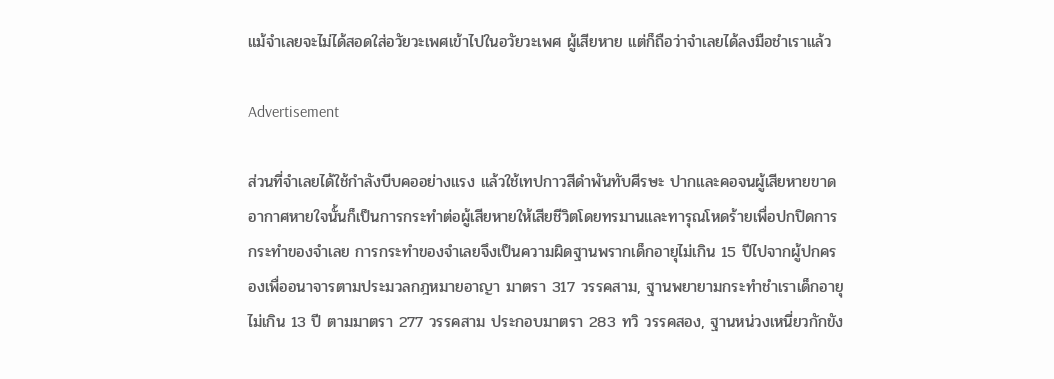แม้จำเลยจะไม่ได้สอดใส่อวัยวะเพศเข้าไปในอวัยวะเพศ ผู้เสียหาย แต่ก็ถือว่าจำเลยได้ลงมือชำเราแล้ว

Advertisement

ส่วนที่จำเลยได้ใช้กำลังบีบคออย่างแรง แล้วใช้เทปกาวสีดำพันทับศีรษะ ปากและคอจนผู้เสียหายขาดอากาศหายใจนั้นก็เป็นการกระทำต่อผู้เสียหายให้เสียชีวิตโดยทรมานและทารุณโหดร้ายเพื่อปกปิดการกระทำของจำเลย การกระทำของจำเลยจึงเป็นความผิดฐานพรากเด็กอายุไม่เกิน 15 ปีไปจากผู้ปกครองเพื่ออนาจารตามประมวลกฎหมายอาญา มาตรา 317 วรรคสาม, ฐานพยายามกระทำชำเราเด็กอายุไม่เกิน 13 ปี ตามมาตรา 277 วรรคสาม ประกอบมาตรา 283 ทวิ วรรคสอง, ฐานหน่วงเหนี่ยวกักขัง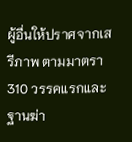ผู้อื่นให้ปราศจากเสรีภาพ ตามมาตรา 310 วรรคแรกและฐานฆ่า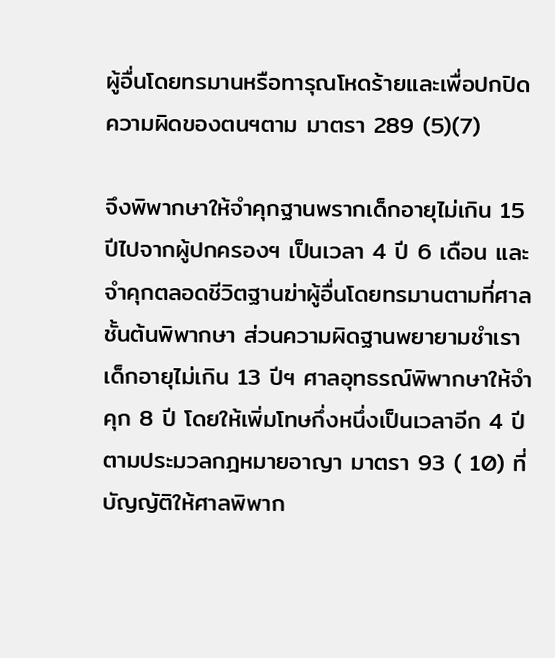ผู้อื่นโดยทรมานหรือทารุณโหดร้ายและเพื่อปกปิดความผิดของตนฯตาม มาตรา 289 (5)(7)

จึงพิพากษาให้จำคุกฐานพรากเด็กอายุไม่เกิน 15 ปีไปจากผู้ปกครองฯ เป็นเวลา 4 ปี 6 เดือน และจำคุกตลอดชีวิตฐานฆ่าผู้อื่นโดยทรมานตามที่ศาลชั้นต้นพิพากษา ส่วนความผิดฐานพยายามชำเราเด็กอายุไม่เกิน 13 ปีฯ ศาลอุทธรณ์พิพากษาให้จำคุก 8 ปี โดยให้เพิ่มโทษกึ่งหนึ่งเป็นเวลาอีก 4 ปี ตามประมวลกฎหมายอาญา มาตรา 93 ( 10) ที่บัญญัติให้ศาลพิพาก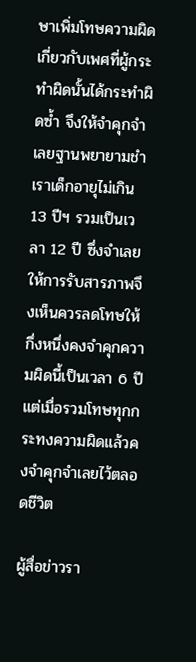ษาเพิ่มโทษความผิดเกี่ยวกับเพศที่ผู้กระทำผิดนั้นได้กระทำผิดซ้ำ จึงให้จำคุกจำเลยฐานพยายามชำเราเด็กอายุไม่เกิน 13 ปีฯ รวมเป็นเวลา 12 ปี ซึ่งจำเลยให้การรับสารภาพจึงเห็นควรลดโทษให้กึ่งหนึ่งคงจำคุกความผิดนี้เป็นเวลา 6 ปี แต่เมื่อรวมโทษทุกกระทงความผิดแล้วคงจำคุกจำเลยไว้ตลอดชีวิต

ผู้สื่อข่าวรา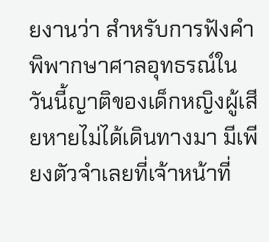ยงานว่า สำหรับการฟังคำพิพากษาศาลอุทธรณ์ในวันนี้ญาติของเด็กหญิงผู้เสียหายไม่ได้เดินทางมา มีเพียงตัวจำเลยที่เจ้าหน้าที่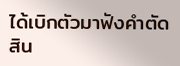ได้เบิกตัวมาฟังคำตัดสิน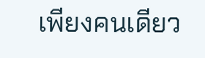เพียงคนเดียว